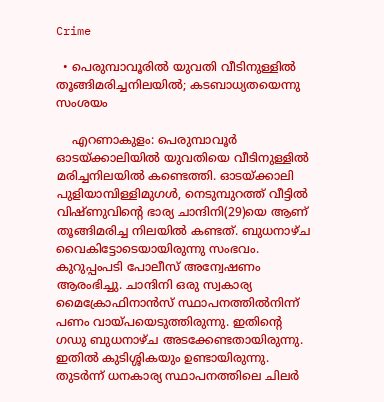Crime

  • പെരുമ്പാവൂരില്‍ യുവതി വീടിനുള്ളില്‍ തൂങ്ങിമരിച്ചനിലയില്‍; കടബാധ്യതയെന്നു സംശയം

    എറണാകുളം: പെരുമ്പാവൂര്‍ ഓടയ്ക്കാലിയില്‍ യുവതിയെ വീടിനുള്ളില്‍ മരിച്ചനിലയില്‍ കണ്ടെത്തി. ഓടയ്ക്കാലി പുളിയാമ്പിള്ളിമുഗള്‍, നെടുമ്പുറത്ത് വീട്ടില്‍ വിഷ്ണുവിന്റെ ഭാര്യ ചാന്ദിനി(29)യെ ആണ് തൂങ്ങിമരിച്ച നിലയില്‍ കണ്ടത്. ബുധനാഴ്ച വൈകിട്ടോടെയായിരുന്നു സംഭവം. കുറുപ്പംപടി പോലീസ് അന്വേഷണം ആരംഭിച്ചു. ചാന്ദിനി ഒരു സ്വകാര്യ മൈക്രോഫിനാന്‍സ് സ്ഥാപനത്തില്‍നിന്ന് പണം വായ്പയെടുത്തിരുന്നു. ഇതിന്റെ ഗഡു ബുധനാഴ്ച അടക്കേണ്ടതായിരുന്നു. ഇതില്‍ കുടിശ്ശികയും ഉണ്ടായിരുന്നു. തുടര്‍ന്ന് ധനകാര്യ സ്ഥാപനത്തിലെ ചിലര്‍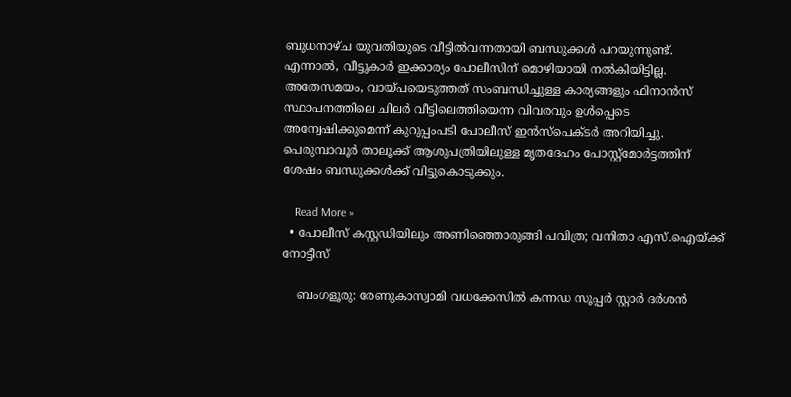ബുധനാഴ്ച യുവതിയുടെ വീട്ടില്‍വന്നതായി ബന്ധുക്കള്‍ പറയുന്നുണ്ട്. എന്നാല്‍, വീട്ടുകാര്‍ ഇക്കാര്യം പോലീസിന് മൊഴിയായി നല്‍കിയിട്ടില്ല. അതേസമയം, വായ്പയെടുത്തത് സംബന്ധിച്ചുള്ള കാര്യങ്ങളും ഫിനാന്‍സ് സ്ഥാപനത്തിലെ ചിലര്‍ വീട്ടിലെത്തിയെന്ന വിവരവും ഉള്‍പ്പെടെ അന്വേഷിക്കുമെന്ന് കുറുപ്പംപടി പോലീസ് ഇന്‍സ്പെക്ടര്‍ അറിയിച്ചു. പെരുമ്പാവൂര്‍ താലൂക്ക് ആശുപത്രിയിലുള്ള മൃതദേഹം പോസ്റ്റ്മോര്‍ട്ടത്തിന് ശേഷം ബന്ധുക്കള്‍ക്ക് വിട്ടുകൊടുക്കും.

    Read More »
  • പോലീസ് കസ്റ്റഡിയിലും അണിഞ്ഞൊരുങ്ങി പവിത്ര; വനിതാ എസ്.ഐയ്ക്ക് നോട്ടീസ്

    ബംഗളൂരു: രേണുകാസ്വാമി വധക്കേസില്‍ കന്നഡ സൂപ്പര്‍ സ്റ്റാര്‍ ദര്‍ശന്‍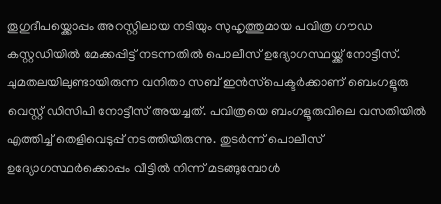തൂഗുദീപയ്ക്കൊപ്പം അറസ്റ്റിലായ നടിയും സുഹൃത്തുമായ പവിത്ര ഗൗഡ കസ്റ്റഡിയില്‍ മേക്കപ്പിട്ട് നടന്നതില്‍ പൊലീസ് ഉദ്യോഗസ്ഥയ്ക്ക് നോട്ടീസ്. ചുമതലയിലുണ്ടായിരുന്ന വനിതാ സബ് ഇന്‍സ്‌പെക്ടര്‍ക്കാണ് ബെംഗളൂരു വെസ്റ്റ് ഡിസിപി നോട്ടീസ് അയച്ചത്. പവിത്രയെ ബംഗളൂരുവിലെ വസതിയില്‍ എത്തിച്ച് തെളിവെടുപ്പ് നടത്തിയിരുന്നു. തുടര്‍ന്ന് പൊലീസ് ഉദ്യോഗസ്ഥര്‍ക്കൊപ്പം വീട്ടില്‍ നിന്ന് മടങ്ങുമ്പോള്‍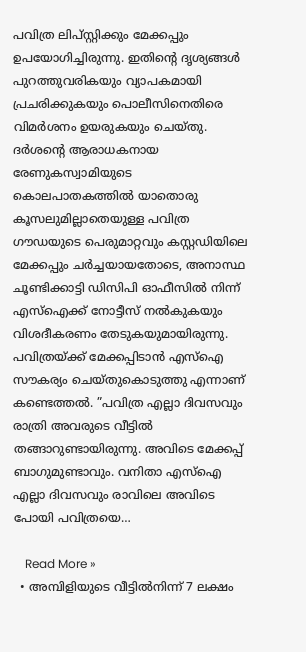പവിത്ര ലിപ്സ്റ്റിക്കും മേക്കപ്പും ഉപയോഗിച്ചിരുന്നു. ഇതിന്റെ ദൃശ്യങ്ങള്‍ പുറത്തുവരികയും വ്യാപകമായി പ്രചരിക്കുകയും പൊലീസിനെതിരെ വിമര്‍ശനം ഉയരുകയും ചെയ്തു. ദര്‍ശന്റെ ആരാധകനായ രേണുകസ്വാമിയുടെ കൊലപാതകത്തില്‍ യാതൊരു കൂസലുമില്ലാതെയുള്ള പവിത്ര ഗൗഡയുടെ പെരുമാറ്റവും കസ്റ്റഡിയിലെ മേക്കപ്പും ചര്‍ച്ചയായതോടെ, അനാസ്ഥ ചൂണ്ടിക്കാട്ടി ഡിസിപി ഓഫീസില്‍ നിന്ന് എസ്‌ഐക്ക് നോട്ടീസ് നല്‍കുകയും വിശദീകരണം തേടുകയുമായിരുന്നു. പവിത്രയ്ക്ക് മേക്കപ്പിടാന്‍ എസ്‌ഐ സൗകര്യം ചെയ്തുകൊടുത്തു എന്നാണ് കണ്ടെത്തല്‍. ”പവിത്ര എല്ലാ ദിവസവും രാത്രി അവരുടെ വീട്ടില്‍ തങ്ങാറുണ്ടായിരുന്നു. അവിടെ മേക്കപ്പ് ബാഗുമുണ്ടാവും. വനിതാ എസ്‌ഐ എല്ലാ ദിവസവും രാവിലെ അവിടെ പോയി പവിത്രയെ…

    Read More »
  • അമ്പിളിയുടെ വീട്ടില്‍നിന്ന് 7 ലക്ഷം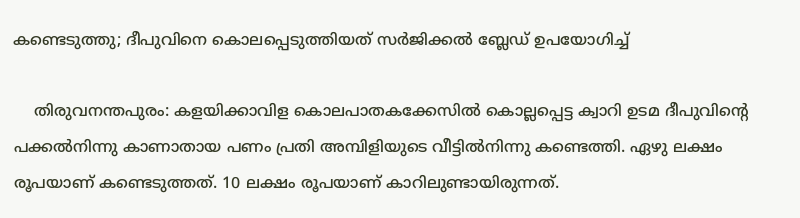കണ്ടെടുത്തു; ദീപുവിനെ കൊലപ്പെടുത്തിയത് സര്‍ജിക്കല്‍ ബ്ലേഡ് ഉപയോഗിച്ച്

    തിരുവനന്തപുരം: കളയിക്കാവിള കൊലപാതകക്കേസില്‍ കൊല്ലപ്പെട്ട ക്വാറി ഉടമ ദീപുവിന്റെ പക്കല്‍നിന്നു കാണാതായ പണം പ്രതി അമ്പിളിയുടെ വീട്ടില്‍നിന്നു കണ്ടെത്തി. ഏഴു ലക്ഷം രൂപയാണ് കണ്ടെടുത്തത്. 10 ലക്ഷം രൂപയാണ് കാറിലുണ്ടായിരുന്നത്.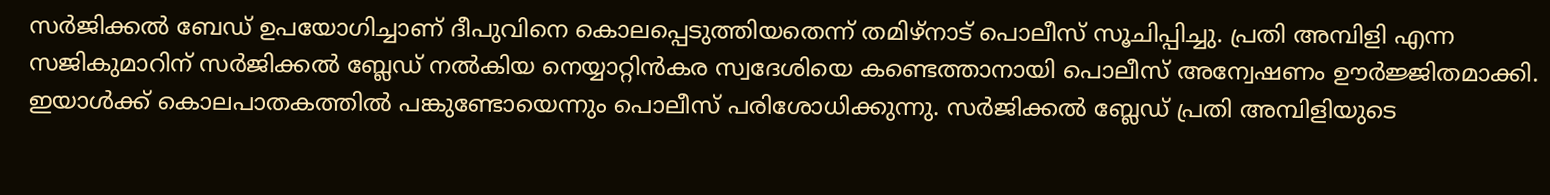സര്‍ജിക്കല്‍ ബേഡ് ഉപയോഗിച്ചാണ് ദീപുവിനെ കൊലപ്പെടുത്തിയതെന്ന് തമിഴ്നാട് പൊലീസ് സൂചിപ്പിച്ചു. പ്രതി അമ്പിളി എന്ന സജികുമാറിന് സര്‍ജിക്കല്‍ ബ്ലേഡ് നല്‍കിയ നെയ്യാറ്റിന്‍കര സ്വദേശിയെ കണ്ടെത്താനായി പൊലീസ് അന്വേഷണം ഊര്‍ജ്ജിതമാക്കി. ഇയാള്‍ക്ക് കൊലപാതകത്തില്‍ പങ്കുണ്ടോയെന്നും പൊലീസ് പരിശോധിക്കുന്നു. സര്‍ജിക്കല്‍ ബ്ലേഡ് പ്രതി അമ്പിളിയുടെ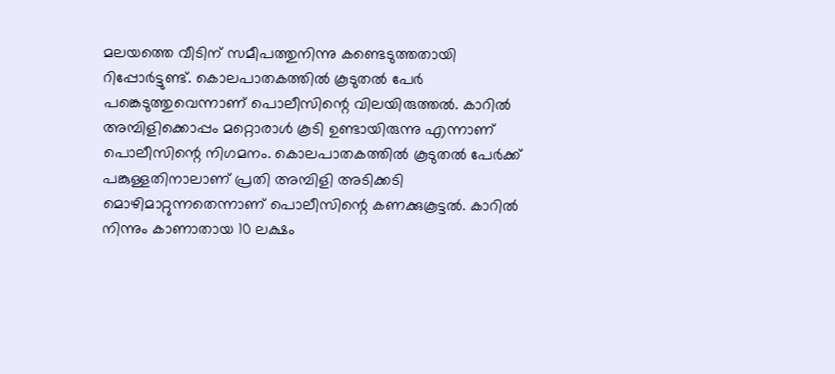മലയത്തെ വീടിന് സമീപത്തുനിന്നു കണ്ടെടുത്തതായി റിപ്പോര്‍ട്ടുണ്ട്. കൊലപാതകത്തില്‍ കൂടുതല്‍ പേര്‍ പങ്കെടുത്തുവെന്നാണ് പൊലീസിന്റെ വിലയിരുത്തല്‍. കാറില്‍ അമ്പിളിക്കൊപ്പം മറ്റൊരാള്‍ കൂടി ഉണ്ടായിരുന്നു എന്നാണ് പൊലീസിന്റെ നിഗമനം. കൊലപാതകത്തില്‍ കൂടുതല്‍ പേര്‍ക്ക് പങ്കുള്ളതിനാലാണ് പ്രതി അമ്പിളി അടിക്കടി മൊഴിമാറ്റുന്നതെന്നാണ് പൊലീസിന്റെ കണക്കുകൂട്ടല്‍. കാറില്‍ നിന്നും കാണാതായ 10 ലക്ഷം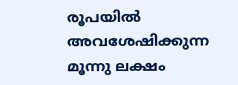രൂപയില്‍ അവശേഷിക്കുന്ന മൂന്നു ലക്ഷം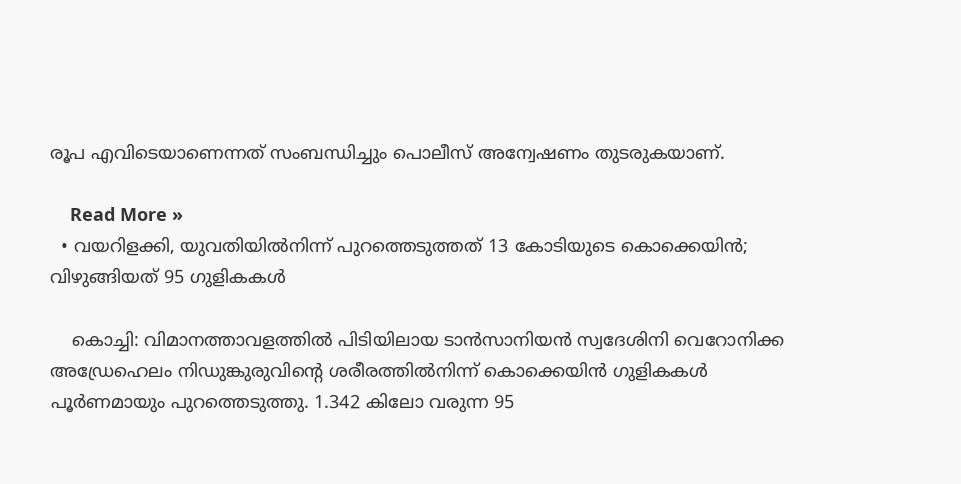രൂപ എവിടെയാണെന്നത് സംബന്ധിച്ചും പൊലീസ് അന്വേഷണം തുടരുകയാണ്.

    Read More »
  • വയറിളക്കി, യുവതിയില്‍നിന്ന് പുറത്തെടുത്തത് 13 കോടിയുടെ കൊക്കെയിന്‍; വിഴുങ്ങിയത് 95 ഗുളികകള്‍

    കൊച്ചി: വിമാനത്താവളത്തില്‍ പിടിയിലായ ടാന്‍സാനിയന്‍ സ്വദേശിനി വെറോനിക്ക അഡ്രേഹെലം നിഡുങ്കുരുവിന്റെ ശരീരത്തില്‍നിന്ന് കൊക്കെയിന്‍ ഗുളികകള്‍ പൂര്‍ണമായും പുറത്തെടുത്തു. 1.342 കിലോ വരുന്ന 95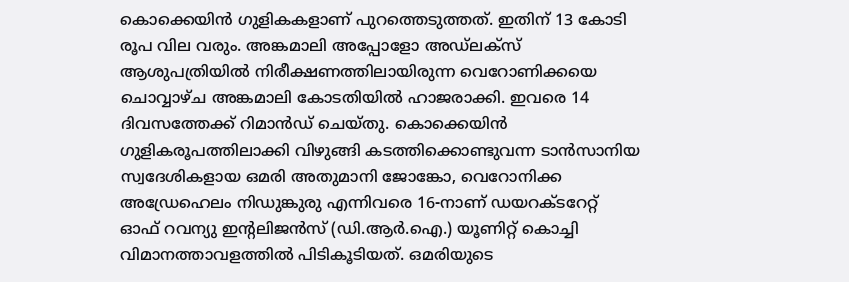കൊക്കെയിന്‍ ഗുളികകളാണ് പുറത്തെടുത്തത്. ഇതിന് 13 കോടി രൂപ വില വരും. അങ്കമാലി അപ്പോളോ അഡ്‌ലക്സ് ആശുപത്രിയില്‍ നിരീക്ഷണത്തിലായിരുന്ന വെറോണിക്കയെ ചൊവ്വാഴ്ച അങ്കമാലി കോടതിയില്‍ ഹാജരാക്കി. ഇവരെ 14 ദിവസത്തേക്ക് റിമാന്‍ഡ് ചെയ്തു. കൊക്കെയിന്‍ ഗുളികരൂപത്തിലാക്കി വിഴുങ്ങി കടത്തിക്കൊണ്ടുവന്ന ടാന്‍സാനിയ സ്വദേശികളായ ഒമരി അതുമാനി ജോങ്കോ, വെറോനിക്ക അഡ്രേഹെലം നിഡുങ്കുരു എന്നിവരെ 16-നാണ് ഡയറക്ടറേറ്റ് ഓഫ് റവന്യു ഇന്റലിജന്‍സ് (ഡി.ആര്‍.ഐ.) യൂണിറ്റ് കൊച്ചി വിമാനത്താവളത്തില്‍ പിടികൂടിയത്. ഒമരിയുടെ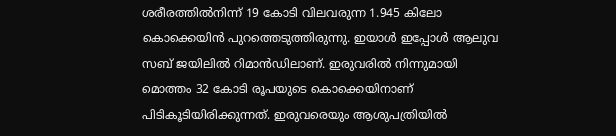ശരീരത്തില്‍നിന്ന് 19 കോടി വിലവരുന്ന 1.945 കിലോ കൊക്കെയിന്‍ പുറത്തെടുത്തിരുന്നു. ഇയാള്‍ ഇപ്പോള്‍ ആലുവ സബ് ജയിലില്‍ റിമാന്‍ഡിലാണ്. ഇരുവരില്‍ നിന്നുമായി മൊത്തം 32 കോടി രൂപയുടെ കൊക്കെയിനാണ് പിടികൂടിയിരിക്കുന്നത്. ഇരുവരെയും ആശുപത്രിയില്‍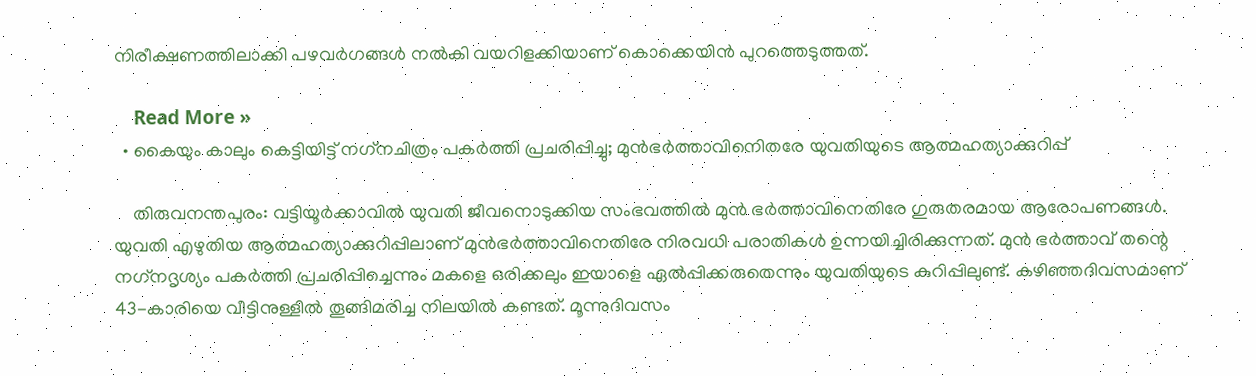നിരീക്ഷണത്തിലാക്കി പഴവര്‍ഗങ്ങള്‍ നല്‍കി വയറിളക്കിയാണ് കൊക്കെയിന്‍ പുറത്തെടുത്തത്.

    Read More »
  • കൈയും കാലും കെട്ടിയിട്ട് നഗ്‌നചിത്രം പകര്‍ത്തി പ്രചരിപ്പിച്ചു; മുന്‍ഭര്‍ത്താവിനെിതരേ യുവതിയുടെ ആത്മഹത്യാക്കുറിപ്പ്

    തിരുവനന്തപുരം: വട്ടിയൂര്‍ക്കാവില്‍ യുവതി ജീവനൊടുക്കിയ സംഭവത്തില്‍ മുന്‍ ഭര്‍ത്താവിനെതിരേ ഗുരുതരമായ ആരോപണങ്ങള്‍. യുവതി എഴുതിയ ആത്മഹത്യാക്കുറിപ്പിലാണ് മുന്‍ഭര്‍ത്താവിനെതിരേ നിരവധി പരാതികള്‍ ഉന്നയിച്ചിരിക്കുന്നത്. മുന്‍ ഭര്‍ത്താവ് തന്റെ നഗ്‌നദൃശ്യം പകര്‍ത്തി പ്രചരിപ്പിച്ചെന്നും മകളെ ഒരിക്കലും ഇയാളെ ഏല്‍പ്പിക്കരുതെന്നും യുവതിയുടെ കുറിപ്പിലുണ്ട്. കഴിഞ്ഞദിവസമാണ് 43-കാരിയെ വീട്ടിനുള്ളില്‍ തൂങ്ങിമരിച്ച നിലയില്‍ കണ്ടത്. മൂന്നുദിവസം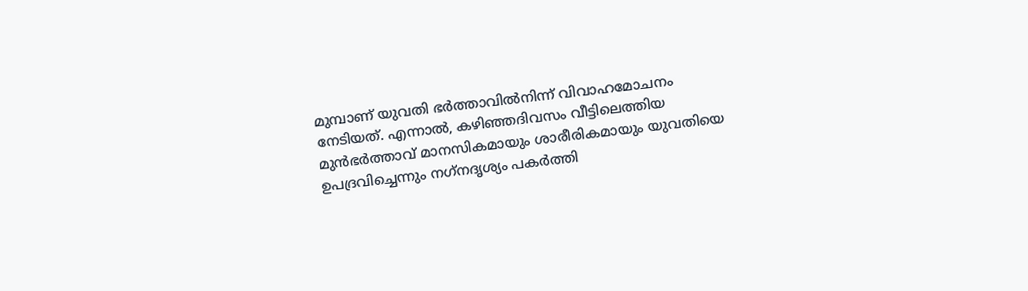മുമ്പാണ് യുവതി ഭര്‍ത്താവില്‍നിന്ന് വിവാഹമോചനം നേടിയത്. എന്നാല്‍, കഴിഞ്ഞദിവസം വീട്ടിലെത്തിയ മുന്‍ഭര്‍ത്താവ് മാനസികമായും ശാരീരികമായും യുവതിയെ ഉപദ്രവിച്ചെന്നും നഗ്‌നദൃശ്യം പകര്‍ത്തി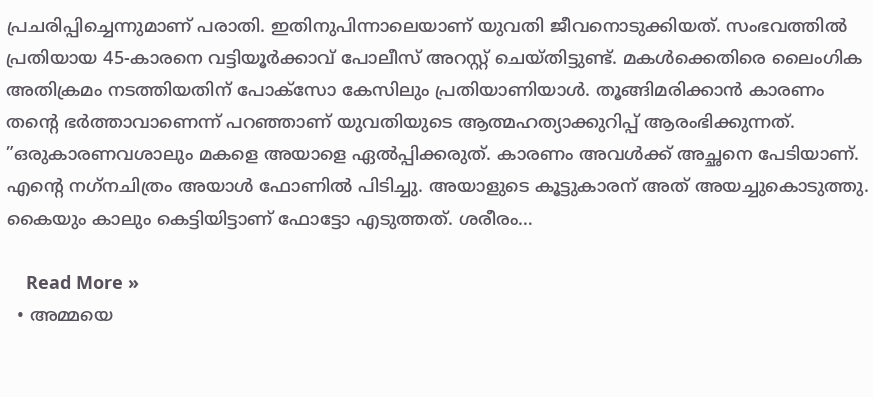പ്രചരിപ്പിച്ചെന്നുമാണ് പരാതി. ഇതിനുപിന്നാലെയാണ് യുവതി ജീവനൊടുക്കിയത്. സംഭവത്തില്‍ പ്രതിയായ 45-കാരനെ വട്ടിയൂര്‍ക്കാവ് പോലീസ് അറസ്റ്റ് ചെയ്തിട്ടുണ്ട്. മകള്‍ക്കെതിരെ ലൈംഗിക അതിക്രമം നടത്തിയതിന് പോക്സോ കേസിലും പ്രതിയാണിയാള്‍. തൂങ്ങിമരിക്കാന്‍ കാരണം തന്റെ ഭര്‍ത്താവാണെന്ന് പറഞ്ഞാണ് യുവതിയുടെ ആത്മഹത്യാക്കുറിപ്പ് ആരംഭിക്കുന്നത്. ”ഒരുകാരണവശാലും മകളെ അയാളെ ഏല്‍പ്പിക്കരുത്. കാരണം അവള്‍ക്ക് അച്ഛനെ പേടിയാണ്. എന്റെ നഗ്‌നചിത്രം അയാള്‍ ഫോണില്‍ പിടിച്ചു. അയാളുടെ കൂട്ടുകാരന് അത് അയച്ചുകൊടുത്തു. കൈയും കാലും കെട്ടിയിട്ടാണ് ഫോട്ടോ എടുത്തത്. ശരീരം…

    Read More »
  • അമ്മയെ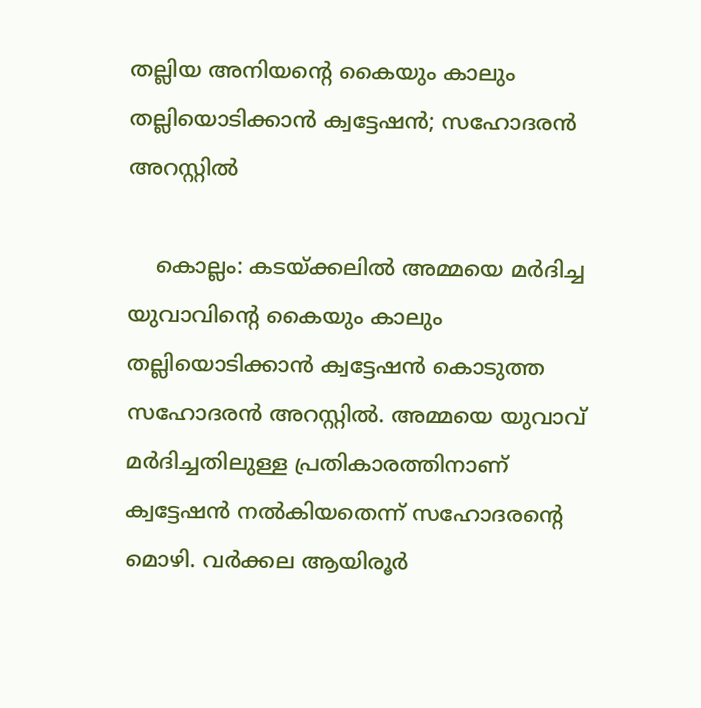തല്ലിയ അനിയന്റെ കൈയും കാലും തല്ലിയൊടിക്കാന്‍ ക്വട്ടേഷന്‍; സഹോദരന്‍ അറസ്റ്റില്‍

    കൊല്ലം: കടയ്ക്കലില്‍ അമ്മയെ മര്‍ദിച്ച യുവാവിന്റെ കൈയും കാലും തല്ലിയൊടിക്കാന്‍ ക്വട്ടേഷന്‍ കൊടുത്ത സഹോദരന്‍ അറസ്റ്റില്‍. അമ്മയെ യുവാവ് മര്‍ദിച്ചതിലുള്ള പ്രതികാരത്തിനാണ് ക്വട്ടേഷന്‍ നല്‍കിയതെന്ന് സഹോദരന്റെ മൊഴി. വര്‍ക്കല ആയിരൂര്‍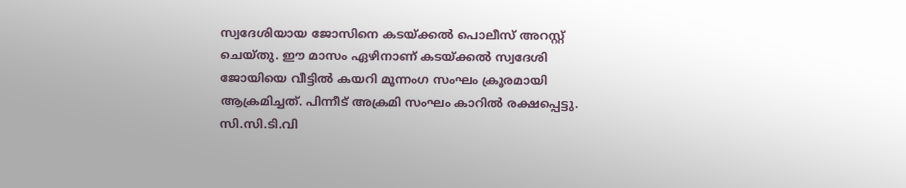സ്വദേശിയായ ജോസിനെ കടയ്ക്കല്‍ പൊലീസ് അറസ്റ്റ് ചെയ്തു. ഈ മാസം ഏഴിനാണ് കടയ്ക്കല്‍ സ്വദേശി ജോയിയെ വീട്ടില്‍ കയറി മൂന്നംഗ സംഘം ക്രൂരമായി ആക്രമിച്ചത്. പിന്നീട് അക്രമി സംഘം കാറില്‍ രക്ഷപ്പെട്ടു. സി.സി.ടി.വി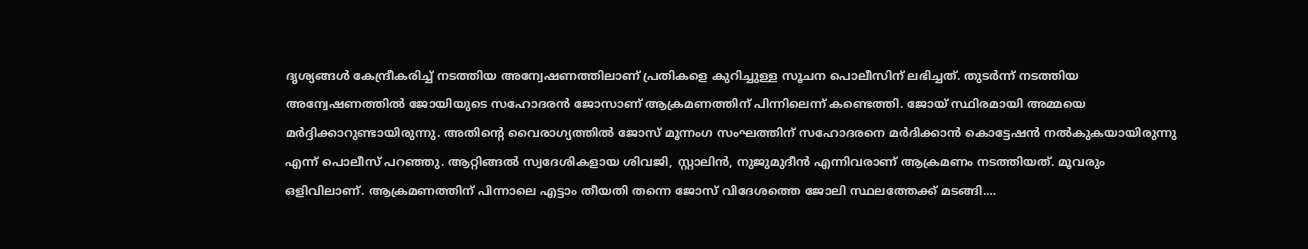ദൃശ്യങ്ങള്‍ കേന്ദ്രീകരിച്ച് നടത്തിയ അന്വേഷണത്തിലാണ് പ്രതികളെ കുറിച്ചുള്ള സൂചന പൊലീസിന് ലഭിച്ചത്. തുടര്‍ന്ന് നടത്തിയ അന്വേഷണത്തില്‍ ജോയിയുടെ സഹോദരന്‍ ജോസാണ് ആക്രമണത്തിന് പിന്നിലെന്ന് കണ്ടെത്തി. ജോയ് സ്ഥിരമായി അമ്മയെ മര്‍ദ്ദിക്കാറുണ്ടായിരുന്നു. അതിന്റെ വൈരാഗ്യത്തില്‍ ജോസ് മൂന്നംഗ സംഘത്തിന് സഹോദരനെ മര്‍ദിക്കാന്‍ കൊട്ടേഷന്‍ നല്‍കുകയായിരുന്നു എന്ന് പൊലീസ് പറഞ്ഞു. ആറ്റിങ്ങല്‍ സ്വദേശികളായ ശിവജി, സ്റ്റാലിന്‍, നുജുമുദീന്‍ എന്നിവരാണ് ആക്രമണം നടത്തിയത്. മൂവരും ഒളിവിലാണ്. ആക്രമണത്തിന് പിന്നാലെ എട്ടാം തീയതി തന്നെ ജോസ് വിദേശത്തെ ജോലി സ്ഥലത്തേക്ക് മടങ്ങി.…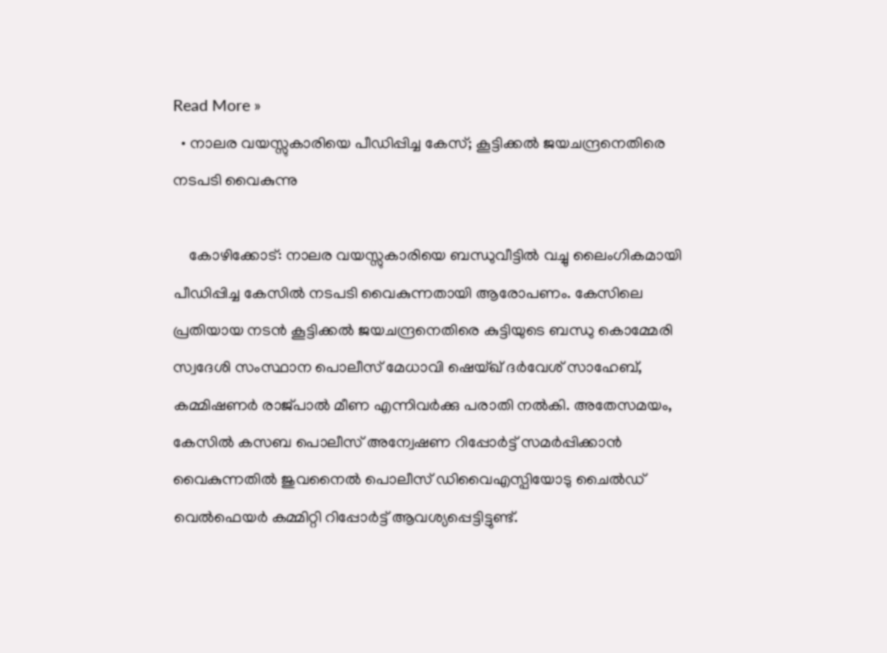Read More »
  • നാലര വയസ്സുകാരിയെ പീഡിപ്പിച്ച കേസ്; കൂട്ടിക്കല്‍ ജയചന്ദ്രനെതിരെ നടപടി വൈകുന്നു

    കോഴിക്കോട്: നാലര വയസ്സുകാരിയെ ബന്ധുവീട്ടില്‍ വച്ചു ലൈംഗികമായി പീഡിപ്പിച്ച കേസില്‍ നടപടി വൈകുന്നതായി ആരോപണം. കേസിലെ പ്രതിയായ നടന്‍ കൂട്ടിക്കല്‍ ജയചന്ദ്രനെതിരെ കുട്ടിയുടെ ബന്ധു കൊമ്മേരി സ്വദേശി സംസ്ഥാന പൊലീസ് മേധാവി ഷെയ്ഖ് ദര്‍വേശ് സാഹേബ്, കമ്മിഷണര്‍ രാജ്പാല്‍ മീണ എന്നിവര്‍ക്കു പരാതി നല്‍കി. അതേസമയം, കേസില്‍ കസബ പൊലീസ് അന്വേഷണ റിപ്പോര്‍ട്ട് സമര്‍പ്പിക്കാന്‍ വൈകുന്നതില്‍ ജുവനൈല്‍ പൊലീസ് ഡിവൈഎസ്പിയോടു ചൈല്‍ഡ് വെല്‍ഫെയര്‍ കമ്മിറ്റി റിപ്പോര്‍ട്ട് ആവശ്യപ്പെട്ടിട്ടുണ്ട്.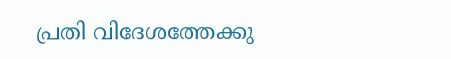പ്രതി വിദേശത്തേക്കു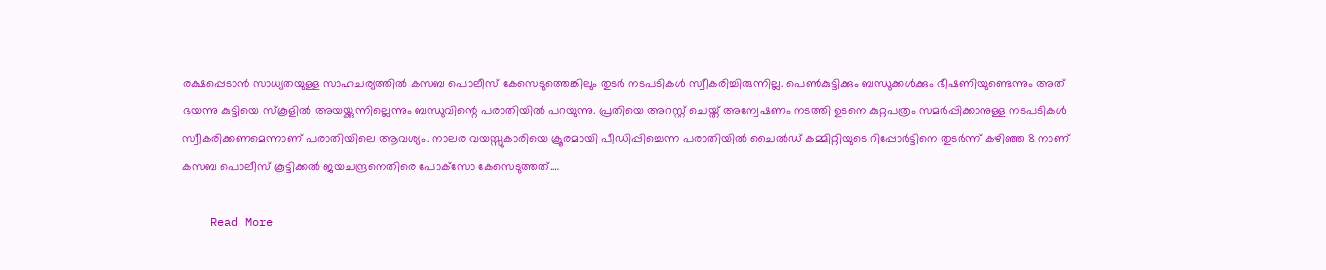രക്ഷപ്പെടാന്‍ സാധ്യതയുള്ള സാഹചര്യത്തില്‍ കസബ പൊലീസ് കേസെടുത്തെങ്കിലും തുടര്‍ നടപടികള്‍ സ്വീകരിച്ചിരുന്നില്ല. പെണ്‍കുട്ടിക്കും ബന്ധുക്കള്‍ക്കും ഭീഷണിയുണ്ടെന്നും അത് ഭയന്നു കുട്ടിയെ സ്‌കൂളില്‍ അയയ്ക്കുന്നില്ലെന്നും ബന്ധുവിന്റെ പരാതിയില്‍ പറയുന്നു. പ്രതിയെ അറസ്റ്റ് ചെയ്ത് അന്വേഷണം നടത്തി ഉടനെ കുറ്റപത്രം സമര്‍പ്പിക്കാനുള്ള നടപടികള്‍ സ്വീകരിക്കണമെന്നാണ് പരാതിയിലെ ആവശ്യം. നാലര വയസ്സുകാരിയെ ക്രൂരമായി പീഡിപ്പിച്ചെന്ന പരാതിയില്‍ ചൈല്‍ഡ് കമ്മിറ്റിയുടെ റിപ്പോര്‍ട്ടിനെ തുടര്‍ന്ന് കഴിഞ്ഞ 8 നാണ് കസബ പൊലീസ് കൂട്ടിക്കല്‍ ജയചന്ദ്രനെതിരെ പോക്‌സോ കേസെടുത്തത്.…

    Read More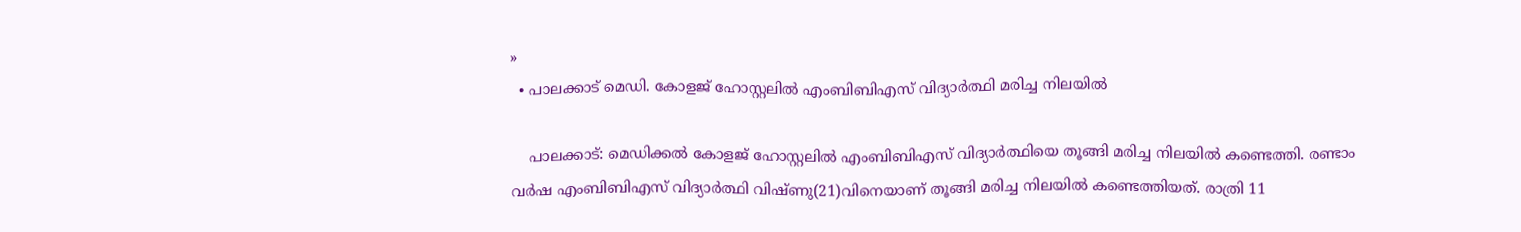»
  • പാലക്കാട് മെഡി. കോളജ് ഹോസ്റ്റലില്‍ എംബിബിഎസ് വിദ്യാര്‍ത്ഥി മരിച്ച നിലയില്‍

    പാലക്കാട്: മെഡിക്കല്‍ കോളജ് ഹോസ്റ്റലില്‍ എംബിബിഎസ് വിദ്യാര്‍ത്ഥിയെ തൂങ്ങി മരിച്ച നിലയില്‍ കണ്ടെത്തി. രണ്ടാം വര്‍ഷ എംബിബിഎസ് വിദ്യാര്‍ത്ഥി വിഷ്ണു(21)വിനെയാണ് തൂങ്ങി മരിച്ച നിലയില്‍ കണ്ടെത്തിയത്. രാത്രി 11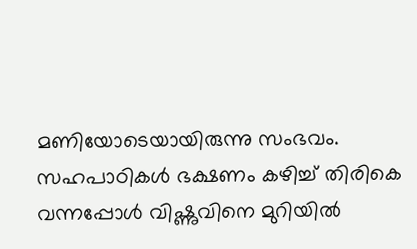മണിയോടെയായിരുന്നു സംഭവം. സഹപാഠികള്‍ ഭക്ഷണം കഴിച്ച് തിരികെ വന്നപ്പോള്‍ വിഷ്ണുവിനെ മുറിയില്‍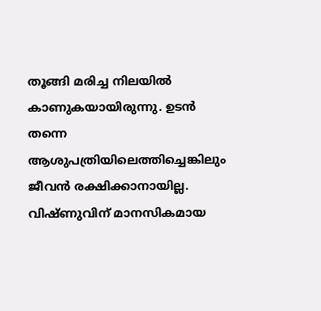തൂങ്ങി മരിച്ച നിലയില്‍ കാണുകയായിരുന്നു. ഉടന്‍ തന്നെ ആശുപത്രിയിലെത്തിച്ചെങ്കിലും ജീവന്‍ രക്ഷിക്കാനായില്ല. വിഷ്ണുവിന് മാനസികമായ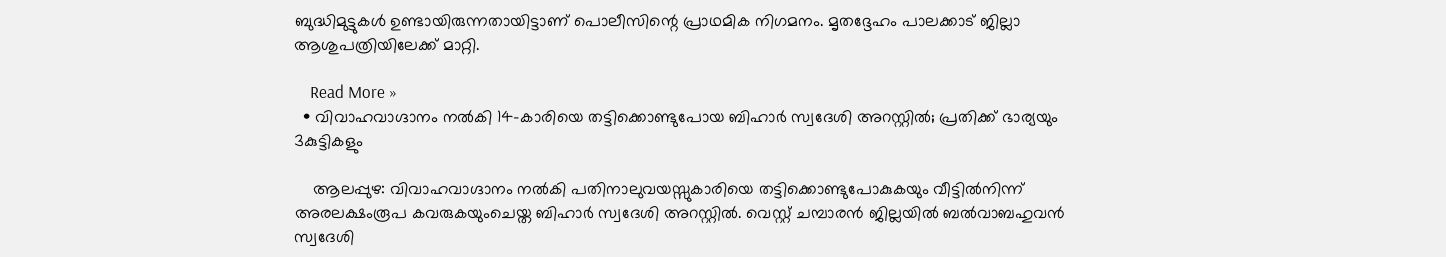ബുദ്ധിമുട്ടുകള്‍ ഉണ്ടായിരുന്നതായിട്ടാണ് പൊലീസിന്റെ പ്രാഥമിക നിഗമനം. മൃതദ്ദേഹം പാലക്കാട് ജില്ലാ ആശുപത്രിയിലേക്ക് മാറ്റി.

    Read More »
  • വിവാഹവാഗ്ദാനം നല്‍കി 14-കാരിയെ തട്ടിക്കൊണ്ടുപോയ ബിഹാര്‍ സ്വദേശി അറസ്റ്റില്‍; പ്രതിക്ക് ഭാര്യയും 3കുട്ടികളും

    ആലപ്പുഴ: വിവാഹവാഗ്ദാനം നല്‍കി പതിനാലുവയസ്സുകാരിയെ തട്ടിക്കൊണ്ടുപോകുകയും വീട്ടില്‍നിന്ന് അരലക്ഷംരൂപ കവരുകയുംചെയ്ത ബിഹാര്‍ സ്വദേശി അറസ്റ്റില്‍. വെസ്റ്റ് ചമ്പാരന്‍ ജില്ലയില്‍ ബല്‍വാബഹുവന്‍ സ്വദേശി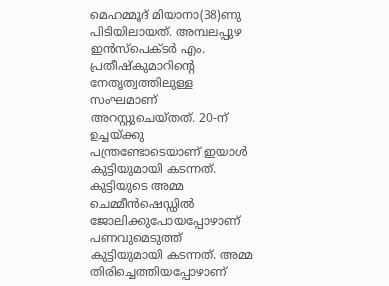മെഹമ്മൂദ് മിയാനാ(38)ണു പിടിയിലായത്. അമ്പലപ്പുഴ ഇന്‍സ്പെക്ടര്‍ എം. പ്രതീഷ്‌കുമാറിന്റെ നേതൃത്വത്തിലുള്ള സംഘമാണ് അറസ്റ്റുചെയ്തത്. 20-ന് ഉച്ചയ്ക്കു പന്ത്രണ്ടോടെയാണ് ഇയാള്‍ കുട്ടിയുമായി കടന്നത്. കുട്ടിയുടെ അമ്മ ചെമ്മീന്‍ഷെഡ്ഡില്‍ ജോലിക്കുപോയപ്പോഴാണ് പണവുമെടുത്ത് കുട്ടിയുമായി കടന്നത്. അമ്മ തിരിച്ചെത്തിയപ്പോഴാണ്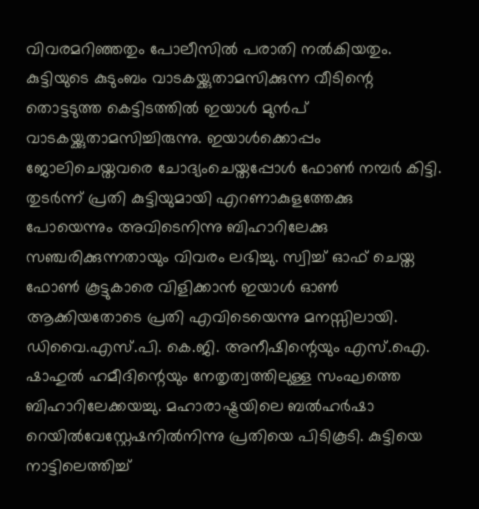വിവരമറിഞ്ഞതും പോലീസില്‍ പരാതി നല്‍കിയതും. കുട്ടിയുടെ കുടുംബം വാടകയ്ക്കുതാമസിക്കുന്ന വീടിന്റെ തൊട്ടടുത്ത കെട്ടിടത്തില്‍ ഇയാള്‍ മുന്‍പ് വാടകയ്ക്കുതാമസിച്ചിരുന്നു. ഇയാള്‍ക്കൊപ്പം ജോലിചെയ്തവരെ ചോദ്യംചെയ്തപ്പോള്‍ ഫോണ്‍ നമ്പര്‍ കിട്ടി. തുടര്‍ന്ന് പ്രതി കുട്ടിയുമായി എറണാകുളത്തേക്കു പോയെന്നും അവിടെനിന്നു ബിഹാറിലേക്കു സഞ്ചരിക്കുന്നതായും വിവരം ലഭിച്ചു. സ്വിച്ച് ഓഫ് ചെയ്ത ഫോണ്‍ കൂട്ടുകാരെ വിളിക്കാന്‍ ഇയാള്‍ ഓണ്‍ ആക്കിയതോടെ പ്രതി എവിടെയെന്നു മനസ്സിലായി. ഡിവൈ.എസ്.പി. കെ.ജി. അനീഷിന്റെയും എസ്.ഐ. ഷാഹുല്‍ ഹമീദിന്റെയും നേതൃത്വത്തിലുള്ള സംഘത്തെ ബിഹാറിലേക്കയച്ചു. മഹാരാഷ്ട്രയിലെ ബല്‍ഹര്‍ഷാ റെയില്‍വേസ്റ്റേഷനില്‍നിന്നു പ്രതിയെ പിടികൂടി. കുട്ടിയെ നാട്ടിലെത്തിച്ച്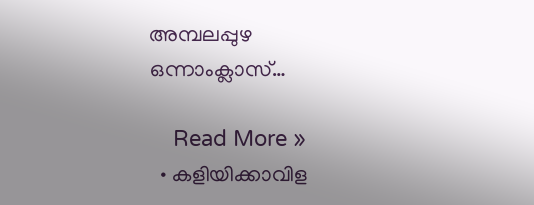അമ്പലപ്പുഴ ഒന്നാംക്ലാസ്…

    Read More »
  • കളിയിക്കാവിള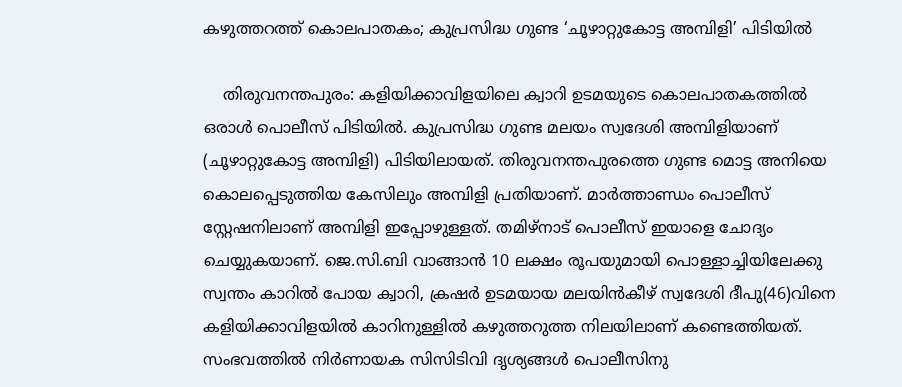കഴുത്തറത്ത് കൊലപാതകം; കുപ്രസിദ്ധ ഗുണ്ട ‘ചൂഴാറ്റുകോട്ട അമ്പിളി’ പിടിയില്‍

    തിരുവനന്തപുരം: കളിയിക്കാവിളയിലെ ക്വാറി ഉടമയുടെ കൊലപാതകത്തില്‍ ഒരാള്‍ പൊലീസ് പിടിയില്‍. കുപ്രസിദ്ധ ഗുണ്ട മലയം സ്വദേശി അമ്പിളിയാണ് (ചൂഴാറ്റുകോട്ട അമ്പിളി) പിടിയിലായത്. തിരുവനന്തപുരത്തെ ഗുണ്ട മൊട്ട അനിയെ കൊലപ്പെടുത്തിയ കേസിലും അമ്പിളി പ്രതിയാണ്. മാര്‍ത്താണ്ഡം പൊലീസ് സ്റ്റേഷനിലാണ് അമ്പിളി ഇപ്പോഴുള്ളത്. തമിഴ്‌നാട് പൊലീസ് ഇയാളെ ചോദ്യം ചെയ്യുകയാണ്. ജെ.സി.ബി വാങ്ങാന്‍ 10 ലക്ഷം രൂപയുമായി പൊള്ളാച്ചിയിലേക്കു സ്വന്തം കാറില്‍ പോയ ക്വാറി, ക്രഷര്‍ ഉടമയായ മലയിന്‍കീഴ് സ്വദേശി ദീപു(46)വിനെ കളിയിക്കാവിളയില്‍ കാറിനുള്ളില്‍ കഴുത്തറുത്ത നിലയിലാണ് കണ്ടെത്തിയത്. സംഭവത്തില്‍ നിര്‍ണായക സിസിടിവി ദൃശ്യങ്ങള്‍ പൊലീസിനു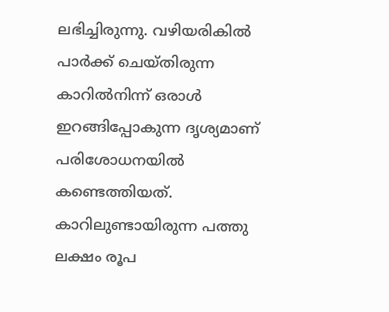ലഭിച്ചിരുന്നു. വഴിയരികില്‍ പാര്‍ക്ക് ചെയ്തിരുന്ന കാറില്‍നിന്ന് ഒരാള്‍ ഇറങ്ങിപ്പോകുന്ന ദൃശ്യമാണ് പരിശോധനയില്‍ കണ്ടെത്തിയത്. കാറിലുണ്ടായിരുന്ന പത്തു ലക്ഷം രൂപ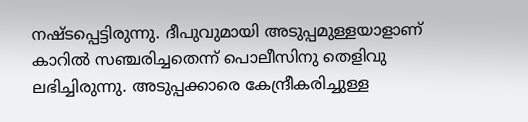നഷ്ടപ്പെട്ടിരുന്നു. ദീപുവുമായി അടുപ്പമുള്ളയാളാണ് കാറില്‍ സഞ്ചരിച്ചതെന്ന് പൊലീസിനു തെളിവു ലഭിച്ചിരുന്നു. അടുപ്പക്കാരെ കേന്ദ്രീകരിച്ചുള്ള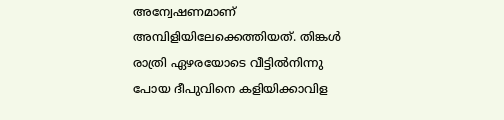അന്വേഷണമാണ് അമ്പിളിയിലേക്കെത്തിയത്. തിങ്കള്‍ രാത്രി ഏഴരയോടെ വീട്ടില്‍നിന്നു പോയ ദീപുവിനെ കളിയിക്കാവിള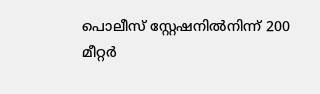പൊലീസ് സ്റ്റേഷനില്‍നിന്ന് 200 മീറ്റര്‍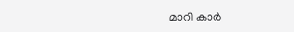മാറി കാര്‍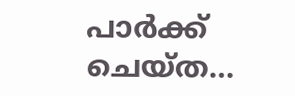പാര്‍ക്ക് ചെയ്ത…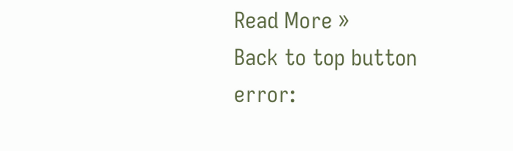Read More »
Back to top button
error: